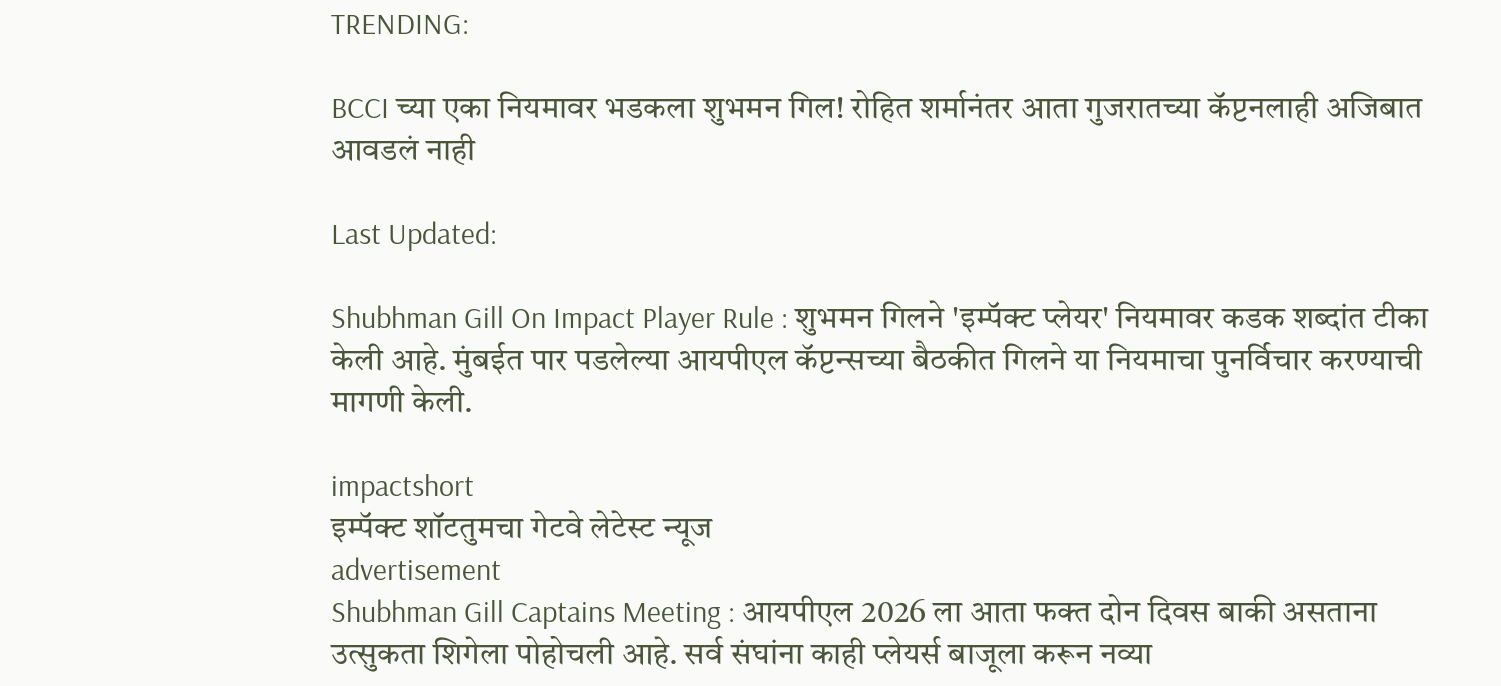TRENDING:

BCCI च्या एका नियमावर भडकला शुभमन गिल! रोहित शर्मानंतर आता गुजरातच्या कॅप्टनलाही अजिबात आवडलं नाही

Last Updated:

Shubhman Gill On Impact Player Rule : शुभमन गिलने 'इम्पॅक्ट प्लेयर' नियमावर कडक शब्दांत टीका केली आहे. मुंबईत पार पडलेल्या आयपीएल कॅप्टन्सच्या बैठकीत गिलने या नियमाचा पुनर्विचार करण्याची मागणी केली.

impactshort
इम्पॅक्ट शॉटतुमचा गेटवे लेटेस्ट न्यूज
advertisement
Shubhman Gill Captains Meeting : आयपीएल 2026 ला आता फक्त दोन दिवस बाकी असताना उत्सुकता शिगेला पोहोचली आहे. सर्व संघांना काही प्लेयर्स बाजूला करून नव्या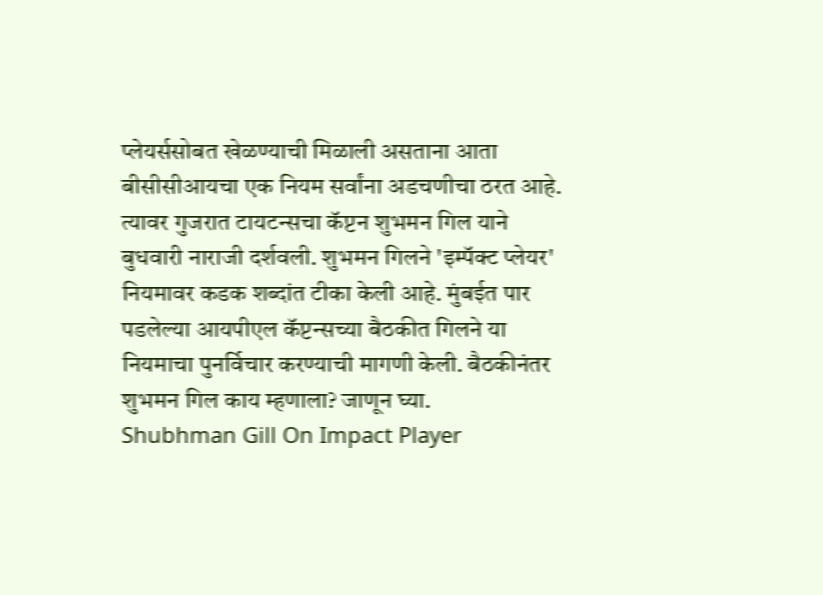प्लेयर्ससोबत खेळण्याची मिळाली असताना आता बीसीसीआयचा एक नियम सर्वांना अडचणीचा ठरत आहे. त्यावर गुजरात टायटन्सचा कॅप्टन शुभमन गिल याने बुधवारी नाराजी दर्शवली. शुभमन गिलने 'इम्पॅक्ट प्लेयर' नियमावर कडक शब्दांत टीका केली आहे. मुंबईत पार पडलेल्या आयपीएल कॅप्टन्सच्या बैठकीत गिलने या नियमाचा पुनर्विचार करण्याची मागणी केली. बैठकीनंतर शुभमन गिल काय म्हणाला? जाणून घ्या.
Shubhman Gill On Impact Player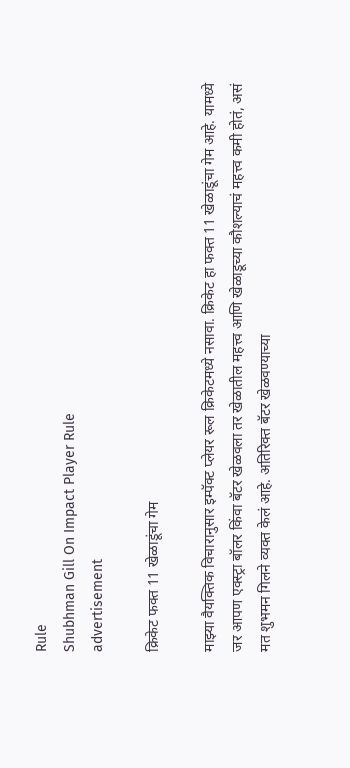Rule
Shubhman Gill On Impact Player Rule
advertisement

क्रिकेट फक्त 11 खेळाडूंचा गेम

माझ्या वैयक्तिक विचारानुसार इम्पॅक्ट प्लेयर रूल क्रिकेटमध्ये नसावा. क्रिकेट हा फक्त 11 खेळाडूंचा गेम आहे. यामध्ये जर आपण एक्स्ट्रा बॉलर किंवा बॅटर खेळवला तर खेळातील महत्त्व आणि खेळाडूच्या कौशल्याचं महत्त्व कमी होतं, असं मत शुभमन गिलने व्यक्त केलं आहे. अतिरिक्त बॅटर खेळवण्याच्या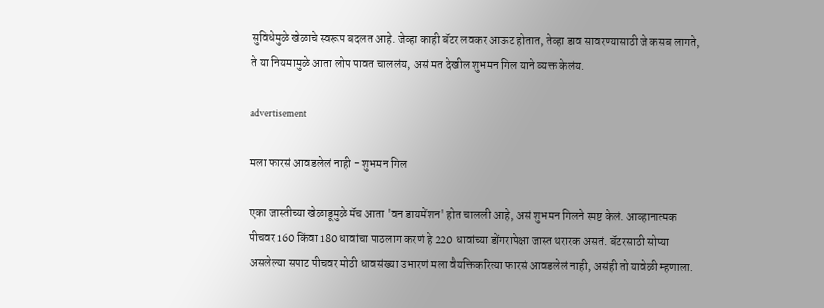सुविधेमुळे खेळाचे स्वरूप बदलत आहे. जेव्हा काही बॅटर लवकर आऊट होतात, तेव्हा डाव सावरण्यासाठी जे कसब लागते, ते या नियमामुळे आता लोप पावत चाललंय, असं मत देखील शुभमन गिल याने व्यक्त केलंय.

advertisement

मला फारसं आवडलेलं नाही - शुभमन गिल

एका जास्तीच्या खेळाडूमुळे मॅच आता 'वन डायमेंशन' होत चालली आहे, असं शुभमन गिलने स्पष्ट केलं. आव्हानात्मक पीचवर 160 किंवा 180 धावांचा पाठलाग करणं हे 220 धावांच्या डोंगरापेक्षा जास्त थरारक असतं. बॅटरसाठी सोप्या असलेल्या सपाट पीचवर मोठी धावसंख्या उभारणं मला वैयक्तिकरित्या फारसं आवडलेलं नाही, असंही तो यावेळी म्हणाला.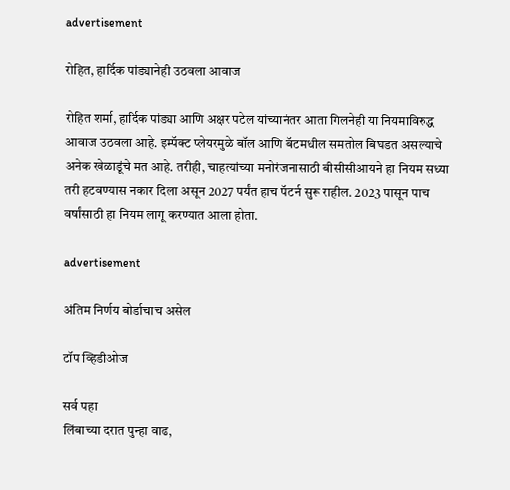advertisement

रोहित, हार्दिक पांड्यानेही उठवला आवाज

रोहित शर्मा, हार्दिक पांड्या आणि अक्षर पटेल यांच्यानंतर आता गिलनेही या नियमाविरुद्ध आवाज उठवला आहे. इम्पॅक्ट प्लेयरमुळे बॉल आणि बॅटमधील समतोल बिघडत असल्याचे अनेक खेळाडूंचे मत आहे. तरीही, चाहत्यांच्या मनोरंजनासाठी बीसीसीआयने हा नियम सध्या तरी हटवण्यास नकार दिला असून 2027 पर्यंत हाच पॅटर्न सुरू राहील. 2023 पासून पाच वर्षांसाठी हा नियम लागू करण्यात आला होता.

advertisement

अंतिम निर्णय बोर्डाचाच असेल

टॉप व्हिडीओज

सर्व पहा
लिंबाच्या दरात पुन्हा वाढ,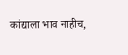कांद्याला भाव नाहीच,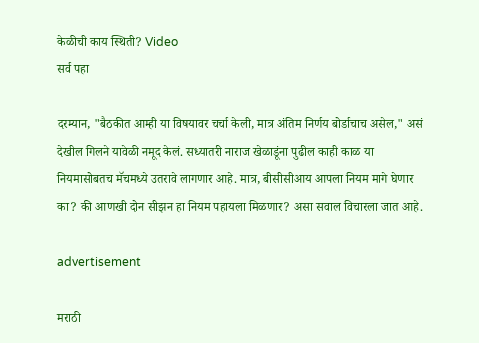केळीची काय स्थिती? Video
सर्व पहा

दरम्यान, "बैठकीत आम्ही या विषयावर चर्चा केली, मात्र अंतिम निर्णय बोर्डाचाच असेल," असं देखील गिलने यावेळी नमूद केलं. सध्यातरी नाराज खेळाडूंना पुढील काही काळ या नियमासोबतच मॅचमध्ये उतरावे लागणार आहे. मात्र, बीसीसीआय आपला नियम मागे घेणार का? की आणखी दोन सीझन हा नियम पहायला मिळणार? असा सवाल विचारला जात आहे.

advertisement

मराठी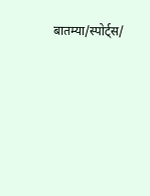बातम्या/स्पोर्ट्स/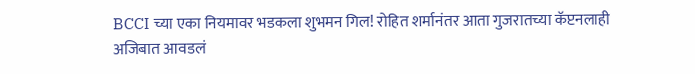BCCI च्या एका नियमावर भडकला शुभमन गिल! रोहित शर्मानंतर आता गुजरातच्या कॅप्टनलाही अजिबात आवडलं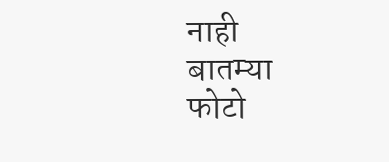नाही
बातम्या
फोटो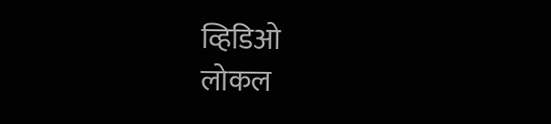व्हिडिओ
लोकल